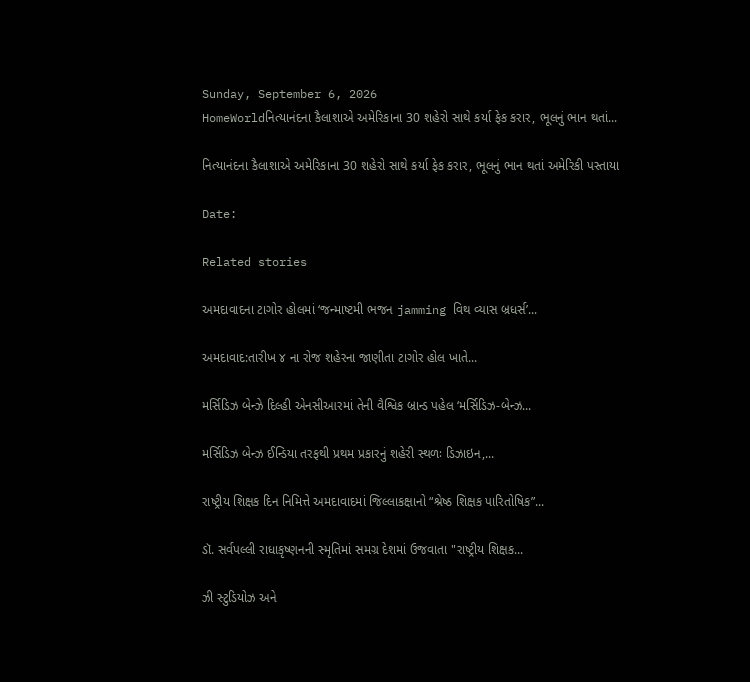Sunday, September 6, 2026
HomeWorldનિત્યાનંદના કૈલાશાએ અમેરિકાના 30 શહેરો સાથે કર્યા ફેક કરાર, ભૂલનું ભાન થતાં...

નિત્યાનંદના કૈલાશાએ અમેરિકાના 30 શહેરો સાથે કર્યા ફેક કરાર, ભૂલનું ભાન થતાં અમેરિકી પસ્તાયા

Date:

Related stories

અમદાવાદના ટાગોર હોલમાં ‘જન્માષ્ટમી ભજન jamming વિથ વ્યાસ બ્રધર્સ’...

અમદાવાદ:તારીખ ૪ ના રોજ શહેરના જાણીતા ટાગોર હોલ ખાતે...

મર્સિડિઝ બેન્ઝે દિલ્હી એનસીઆરમાં તેની વૈશ્વિક બ્રાન્ડ પહેલ ‘મર્સિડિઝ-બેન્ઝ...

મર્સિડિઝ બેન્ઝ ઈન્ડિયા તરફથી પ્રથમ પ્રકારનું શહેરી સ્થળઃ ડિઝાઇન,...

રાષ્ટ્રીય શિક્ષક દિન નિમિત્તે અમદાવાદમાં જિલ્લાકક્ષાનો “શ્રેષ્ઠ શિક્ષક પારિતોષિક”...

ડૉ. સર્વપલ્લી રાધાકૃષ્ણનની સ્મૃતિમાં સમગ્ર દેશમાં ઉજવાતા "રાષ્ટ્રીય શિક્ષક...

ઝી સ્ટુડિયોઝ અને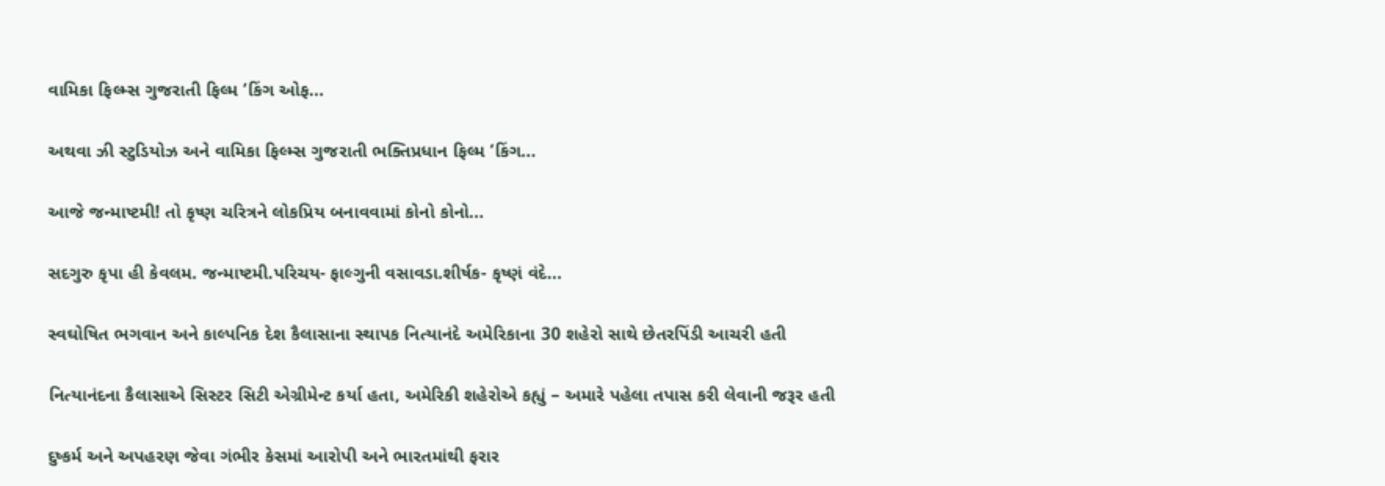વામિકા ફિલ્મ્સ ગુજરાતી ફિલ્મ ‘કિંગ ઓફ...

અથવા ઝી સ્ટુડિયોઝ અને વામિકા ફિલ્મ્સ ગુજરાતી ભક્તિપ્રધાન ફિલ્મ ‘કિંગ...

આજે જન્માષ્ટમી! તો કૃષ્ણ ચરિત્રને લોકપ્રિય બનાવવામાં કોનો કોનો...

સદગુરુ કૃપા હી કેવલમ. જન્માષ્ટમી.પરિચય- ફાલ્ગુની વસાવડા.શીર્ષક- કૃષ્ણં વંદે...

સ્વઘોષિત ભગવાન અને કાલ્પનિક દેશ કૈલાસાના સ્થાપક નિત્યાનંદે અમેરિકાના 30 શહેરો સાથે છેતરપિંડી આચરી હતી

નિત્યાનંદના કૈલાસાએ સિસ્ટર સિટી એગ્રીમેન્ટ કર્યા હતા, અમેરિકી શહેરોએ કહ્યું – અમારે પહેલા તપાસ કરી લેવાની જરૂર હતી

દુષ્કર્મ અને અપહરણ જેવા ગંભીર કેસમાં આરોપી અને ભારતમાંથી ફરાર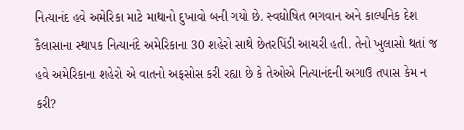નિત્યાનંદ હવે અમેરિકા માટે માથાનો દુખાવો બની ગયો છે. સ્વઘોષિત ભગવાન અને કાલ્પનિક દેશ કૈલાસાના સ્થાપક નિત્યાનંદે અમેરિકાના 30 શહેરો સાથે છેતરપિંડી આચરી હતી. તેનો ખુલાસો થતાં જ હવે અમેરિકાના શહેરો એ વાતનો અફસોસ કરી રહ્યા છે કે તેઓએ નિત્યાનંદની અગાઉ તપાસ કેમ ન કરી?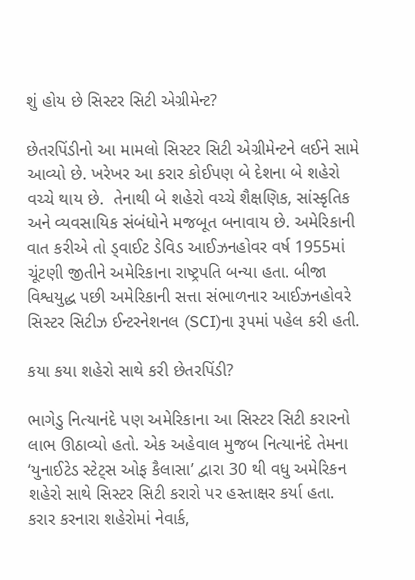શું હોય છે સિસ્ટર સિટી એગ્રીમેન્ટ?

છેતરપિંડીનો આ મામલો સિસ્ટર સિટી એગ્રીમેન્ટને લઈને સામે આવ્યો છે. ખરેખર આ કરાર કોઈપણ બે દેશના બે શહેરો વચ્ચે થાય છે.  તેનાથી બે શહેરો વચ્ચે શૈક્ષણિક, સાંસ્કૃતિક અને વ્યવસાયિક સંબંધોને મજબૂત બનાવાય છે. અમેરિકાની વાત કરીએ તો ડ્વાઈટ ડેવિડ આઈઝનહોવર વર્ષ 1955માં ચૂંટણી જીતીને અમેરિકાના રાષ્ટ્રપતિ બન્યા હતા. બીજા વિશ્વયુદ્ધ પછી અમેરિકાની સત્તા સંભાળનાર આઈઝનહોવરે સિસ્ટર સિટીઝ ઈન્ટરનેશનલ (SCI)ના રૂપમાં પહેલ કરી હતી.

કયા કયા શહેરો સાથે કરી છેતરપિંડી?

ભાગેડુ નિત્યાનંદે પણ અમેરિકાના આ સિસ્ટર સિટી કરારનો લાભ ઊઠાવ્યો હતો. એક અહેવાલ મુજબ નિત્યાનંદે તેમના ‘યુનાઈટેડ સ્ટેટ્સ ઓફ કૈલાસા’ દ્વારા 30 થી વધુ અમેરિકન શહેરો સાથે સિસ્ટર સિટી કરારો પર હસ્તાક્ષર કર્યા હતા. કરાર કરનારા શહેરોમાં નેવાર્ક,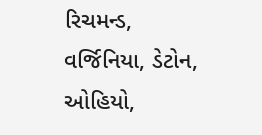રિચમન્ડ, વર્જિનિયા, ડેટોન, ઓહિયો,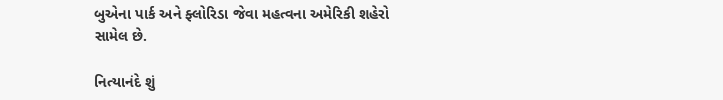બુએના પાર્ક અને ફ્લોરિડા જેવા મહત્વના અમેરિકી શહેરો સામેલ છે.

નિત્યાનંદે શું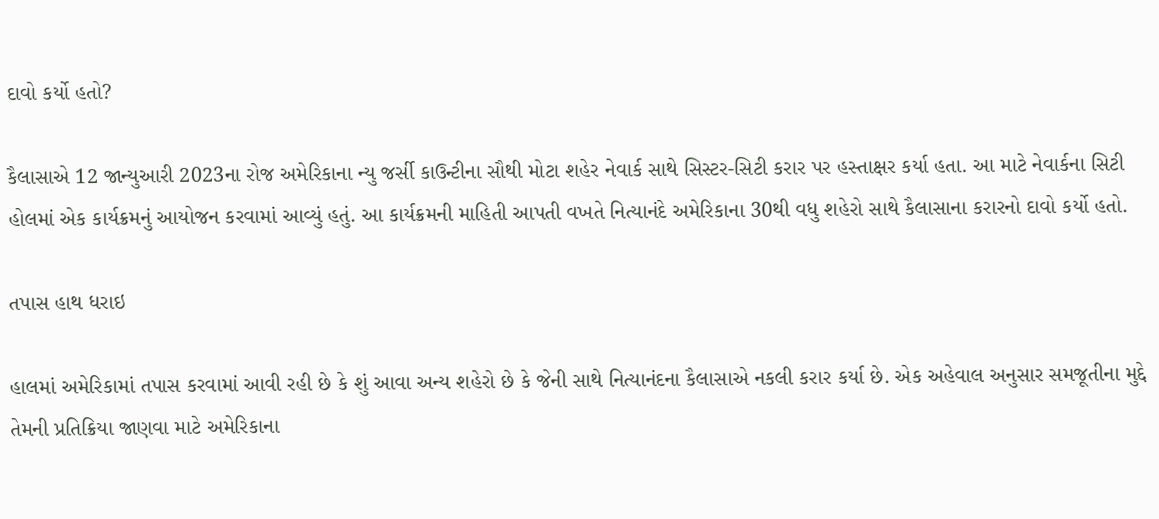દાવો કર્યો હતો?

કૈલાસાએ 12 જાન્યુઆરી 2023ના રોજ અમેરિકાના ન્યુ જર્સી કાઉન્ટીના સૌથી મોટા શહેર નેવાર્ક સાથે સિસ્ટર-સિટી કરાર પર હસ્તાક્ષર કર્યા હતા. આ માટે નેવાર્કના સિટી હોલમાં એક કાર્યક્રમનું આયોજન કરવામાં આવ્યું હતું. આ કાર્યક્રમની માહિતી આપતી વખતે નિત્યાનંદે અમેરિકાના 30થી વધુ શહેરો સાથે કૈલાસાના કરારનો દાવો કર્યો હતો.

તપાસ હાથ ધરાઇ

હાલમાં અમેરિકામાં તપાસ કરવામાં આવી રહી છે કે શું આવા અન્ય શહેરો છે કે જેની સાથે નિત્યાનંદના કૈલાસાએ નકલી કરાર કર્યા છે. એક અહેવાલ અનુસાર સમજૂતીના મુદ્દે તેમની પ્રતિક્રિયા જાણવા માટે અમેરિકાના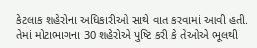કેટલાક શહેરોના અધિકારીઓ સાથે વાત કરવામાં આવી હતી. તેમાં મોટાભાગના 30 શહેરોએ પુષ્ટિ કરી કે તેઓએ ભૂલથી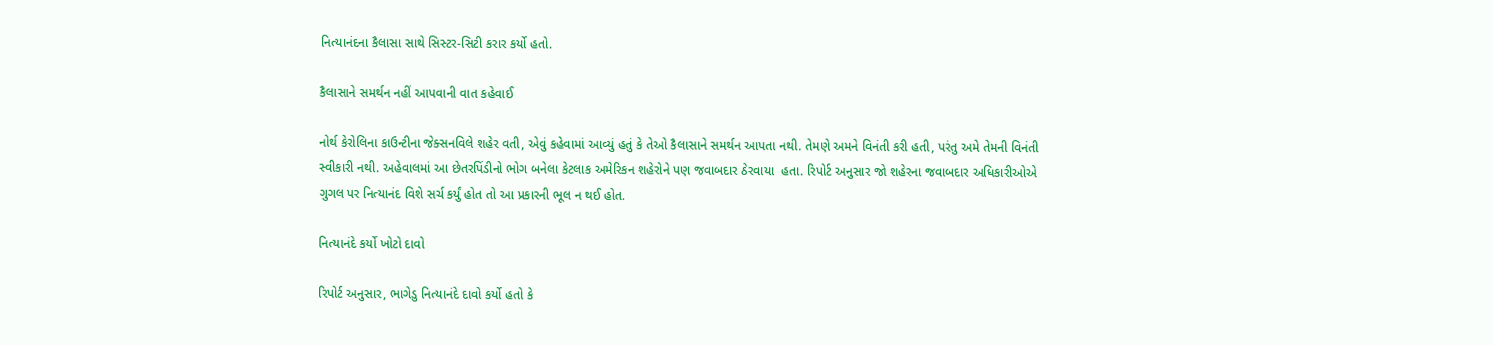નિત્યાનંદના કૈલાસા સાથે સિસ્ટર-સિટી કરાર કર્યો હતો.

કૈલાસાને સમર્થન નહીં આપવાની વાત કહેવાઈ

નોર્થ કેરોલિના કાઉન્ટીના જેક્સનવિલે શહેર વતી, એવું કહેવામાં આવ્યું હતું કે તેઓ કૈલાસાને સમર્થન આપતા નથી. તેમણે અમને વિનંતી કરી હતી, પરંતુ અમે તેમની વિનંતી સ્વીકારી નથી. અહેવાલમાં આ છેતરપિંડીનો ભોગ બનેલા કેટલાક અમેરિકન શહેરોને પણ જવાબદાર ઠેરવાયા  હતા. રિપોર્ટ અનુસાર જો શહેરના જવાબદાર અધિકારીઓએ ગુગલ પર નિત્યાનંદ વિશે સર્ચ કર્યું હોત તો આ પ્રકારની ભૂલ ન થઈ હોત.

નિત્યાનંદે કર્યો ખોટો દાવો

રિપોર્ટ અનુસાર, ભાગેડુ નિત્યાનંદે દાવો કર્યો હતો કે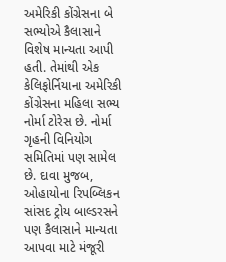અમેરિકી કોંગ્રેસના બે સભ્યોએ કૈલાસાને વિશેષ માન્યતા આપી હતી. તેમાંથી એક કેલિફોર્નિયાના અમેરિકી કોંગ્રેસના મહિલા સભ્ય નોર્મા ટોરેસ છે. નોર્મા ગૃહની વિનિયોગ સમિતિમાં પણ સામેલ છે. દાવા મુજબ, ઓહાયોના રિપબ્લિકન સાંસદ ટ્રોય બાલ્ડરસને પણ કૈલાસાને માન્યતા આપવા માટે મંજૂરી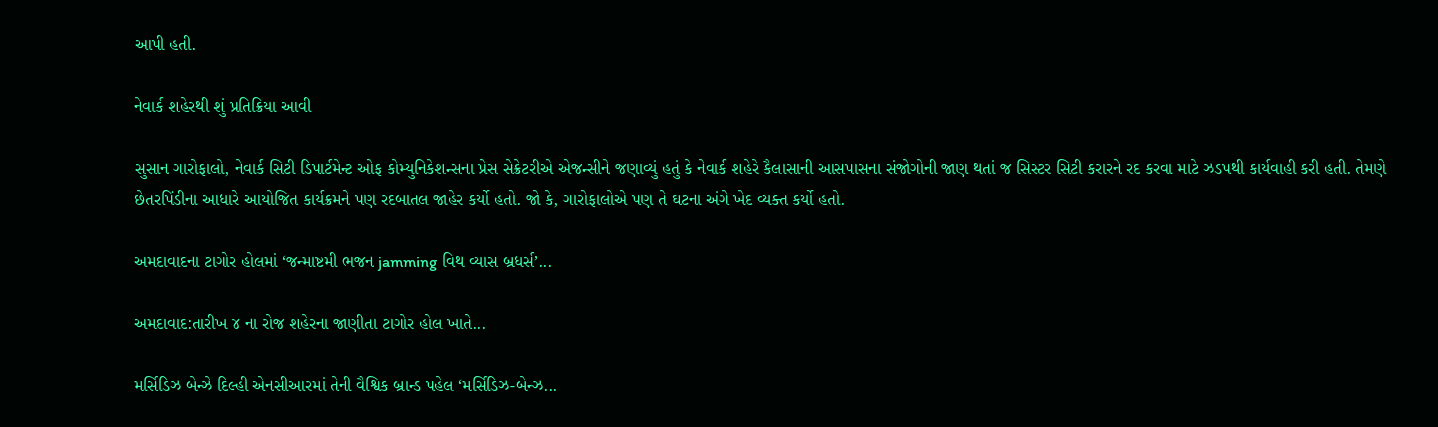આપી હતી.

નેવાર્ક શહેરથી શું પ્રતિક્રિયા આવી

સુસાન ગારોફાલો, નેવાર્ક સિટી ડિપાર્ટમેન્ટ ઓફ કોમ્યુનિકેશન્સના પ્રેસ સેક્રેટરીએ એજન્સીને જણાવ્યું હતું કે નેવાર્ક શહેરે કૈલાસાની આસપાસના સંજોગોની જાણ થતાં જ સિસ્ટર સિટી કરારને રદ કરવા માટે ઝડપથી કાર્યવાહી કરી હતી. તેમણે છેતરપિંડીના આધારે આયોજિત કાર્યક્રમને પણ રદબાતલ જાહેર કર્યો હતો. જો કે, ગારોફાલોએ પણ તે ઘટના અંગે ખેદ વ્યક્ત કર્યો હતો.

અમદાવાદના ટાગોર હોલમાં ‘જન્માષ્ટમી ભજન jamming વિથ વ્યાસ બ્રધર્સ’...

અમદાવાદ:તારીખ ૪ ના રોજ શહેરના જાણીતા ટાગોર હોલ ખાતે...

મર્સિડિઝ બેન્ઝે દિલ્હી એનસીઆરમાં તેની વૈશ્વિક બ્રાન્ડ પહેલ ‘મર્સિડિઝ-બેન્ઝ...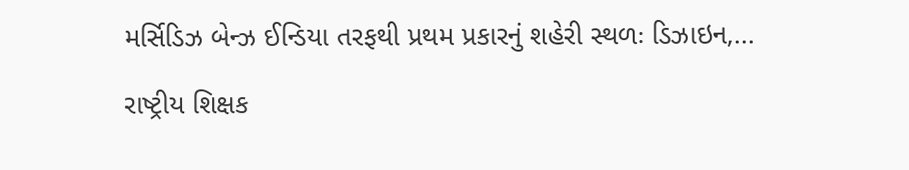મર્સિડિઝ બેન્ઝ ઈન્ડિયા તરફથી પ્રથમ પ્રકારનું શહેરી સ્થળઃ ડિઝાઇન,...

રાષ્ટ્રીય શિક્ષક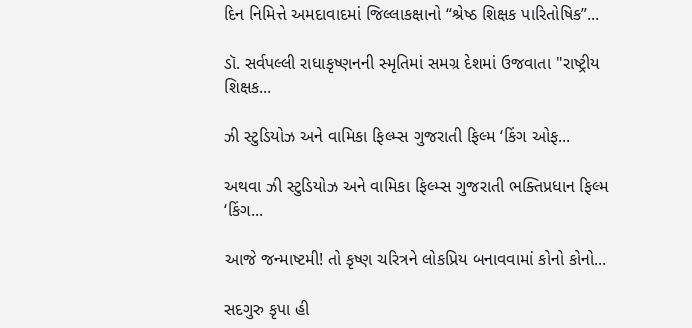દિન નિમિત્તે અમદાવાદમાં જિલ્લાકક્ષાનો “શ્રેષ્ઠ શિક્ષક પારિતોષિક”...

ડૉ. સર્વપલ્લી રાધાકૃષ્ણનની સ્મૃતિમાં સમગ્ર દેશમાં ઉજવાતા "રાષ્ટ્રીય શિક્ષક...

ઝી સ્ટુડિયોઝ અને વામિકા ફિલ્મ્સ ગુજરાતી ફિલ્મ ‘કિંગ ઓફ...

અથવા ઝી સ્ટુડિયોઝ અને વામિકા ફિલ્મ્સ ગુજરાતી ભક્તિપ્રધાન ફિલ્મ ‘કિંગ...

આજે જન્માષ્ટમી! તો કૃષ્ણ ચરિત્રને લોકપ્રિય બનાવવામાં કોનો કોનો...

સદગુરુ કૃપા હી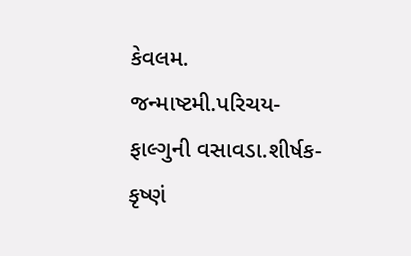કેવલમ. જન્માષ્ટમી.પરિચય- ફાલ્ગુની વસાવડા.શીર્ષક- કૃષ્ણં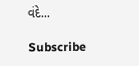વંદે...

Subscribe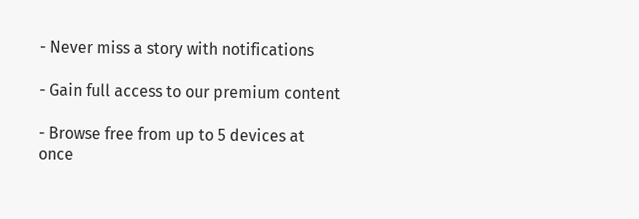- Never miss a story with notifications

- Gain full access to our premium content

- Browse free from up to 5 devices at once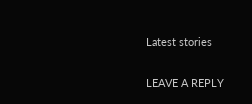Latest stories

LEAVE A REPLY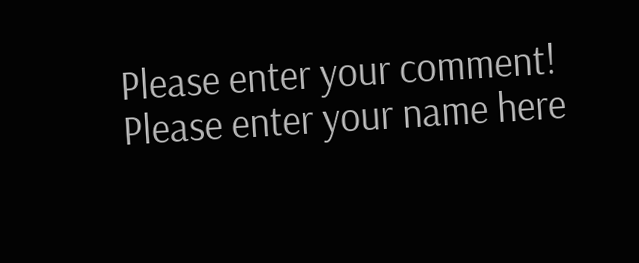Please enter your comment!
Please enter your name here